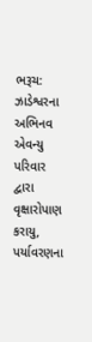ભરૂચ: ઝાડેશ્વરના અભિનવ એવન્યુ પરિવાર દ્વારા વૃક્ષારોપાણ કરાયુ, પર્યાવરણના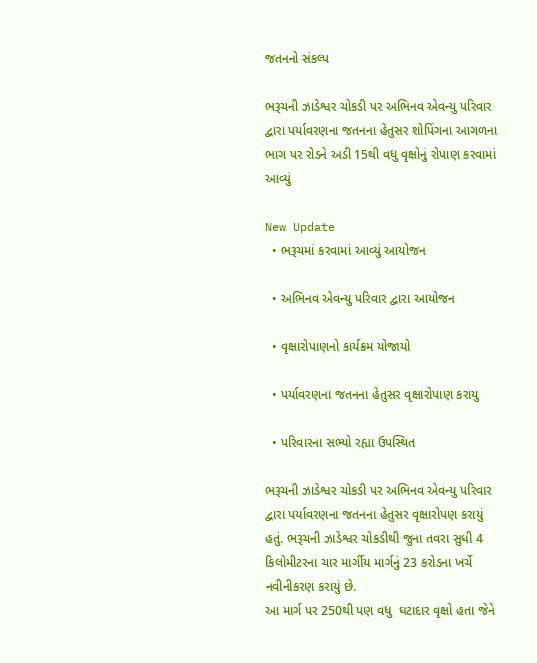જતનનો સંકલ્પ

ભરૂચની ઝાડેશ્વર ચોકડી પર અભિનવ એવન્યુ પરિવાર દ્વારા પર્યાવરણના જતનના હેતુસર શોપિંગના આગળના ભાગ પર રોડને અડી 15થી વધુ વૃક્ષોનું રોપાણ કરવામાં આવ્યું

New Update
  • ભરૂચમાં કરવામાં આવ્યું આયોજન

  • અભિનવ એવન્યુ પરિવાર દ્વારા આયોજન

  • વૃક્ષારોપાણનો કાર્યક્રમ યોજાયો

  • પર્યાવરણના જતનના હેતુસર વૃક્ષારોપાણ કરાયુ

  • પરિવારના સભ્યો રહ્યા ઉપસ્થિત

ભરૂચની ઝાડેશ્વર ચોકડી પર અભિનવ એવન્યુ પરિવાર દ્વારા પર્યાવરણના જતનના હેતુસર વૃક્ષારોપણ કરાયું હતું. ભરૂચની ઝાડેશ્વર ચોકડીથી જુના તવરા સુધી 4 કિલોમીટરના ચાર માર્ગીય માર્ગનું 23 કરોડના ખર્ચે નવીનીકરણ કરાયું છે.
આ માર્ગ પર 250થી પણ વધુ  ઘટાદાર વૃક્ષો હતા જેને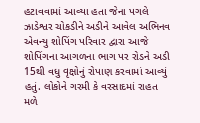હટાવવામાં આવ્યા હતા જેના પગલે ઝાડેશ્વર ચોકડીને અડીને આવેલ અભિનવ એવન્યુ શોપિંગ પરિવાર દ્વારા આજે શોપિંગના આગળના ભાગ પર રોડને અડી 15થી વધુ વૃક્ષોનું રોપાણ કરવામાં આવ્યું હતું. લોકોને ગરમી કે વરસાદમાં રાહત મળે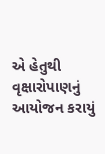એ હેતુથી વૃક્ષારોપાણનું આયોજન કરાયું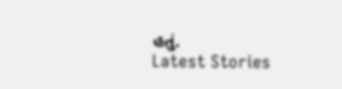હતું.
Latest Stories